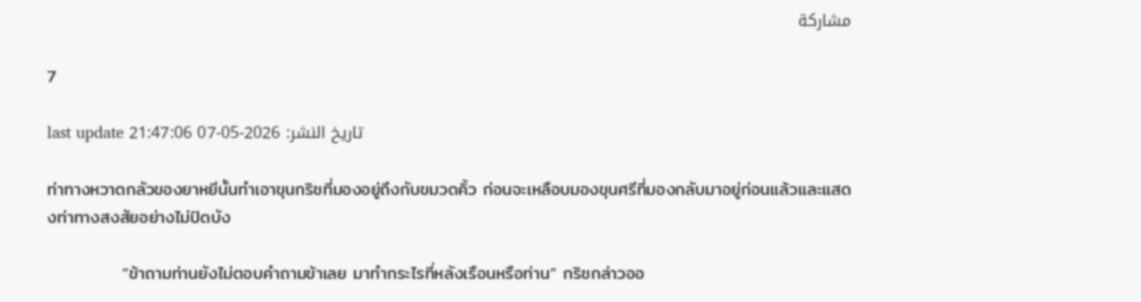مشاركة

7

last update تاريخ النشر: 2026-05-07 21:47:06

ท่าทางหวาดกลัวของยาหยีนั้นทำเอาขุนกริชที่มองอยู่ถึงกับขมวดคิ้ว ก่อนจะเหลือบมองขุนศรีที่มองกลับมาอยู่ก่อนแล้วและแสดงท่าทางสงสัยอย่างไม่ปิดบัง

            “ข้าถามท่านยังไม่ตอบคำถามข้าเลย มาทำกระไรที่หลังเรือนหรือท่าน” กริชกล่าวออ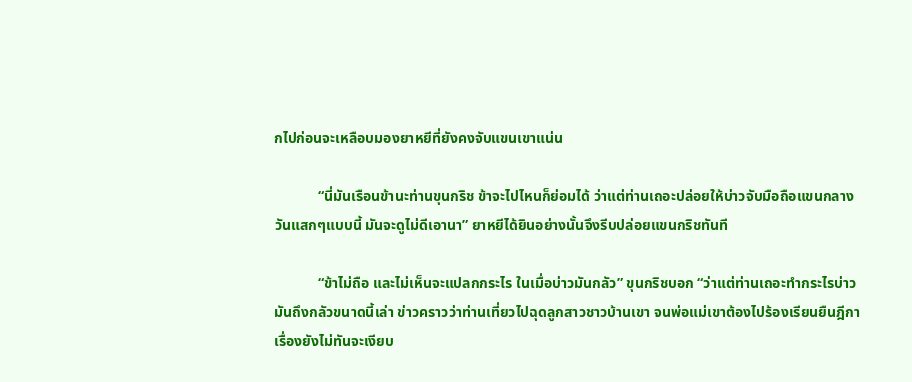กไปก่อนจะเหลือบมองยาหยีที่ยังคงจับแขนเขาแน่น

            “นี่มันเรือนข้านะท่านขุนกริช ข้าจะไปไหนก็ย่อมได้ ว่าแต่ท่านเถอะปล่อยให้บ่าวจับมือถือแขนกลางวันแสกๆแบบนี้ มันจะดูไม่ดีเอานา” ยาหยีได้ยินอย่างนั้นจึงรีบปล่อยแขนกริชทันที

            “ข้าไม่ถือ และไม่เห็นจะแปลกกระไร ในเมื่อบ่าวมันกลัว” ขุนกริชบอก “ว่าแต่ท่านเถอะทำกระไรบ่าวมันถึงกลัวขนาดนี้เล่า ข่าวคราวว่าท่านเที่ยวไปฉุดลูกสาวชาวบ้านเขา จนพ่อแม่เขาต้องไปร้องเรียนยืนฎีกาเรื่องยังไม่ทันจะเงียบ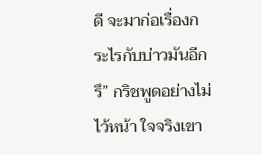ดี จะมาก่อเรื่องกระไรกับบ่าวมันอีกรึ” กริชพูดอย่างไม่ไว้หน้า ใจจริงเขา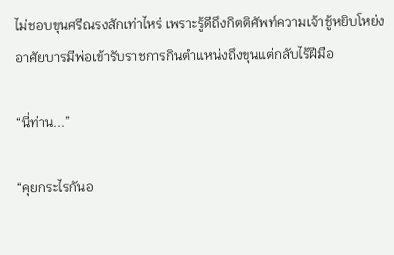ไม่ชอบขุนศรีณรงสักเท่าไหร่ เพราะรู้ดีถึงกิตติศัพท์ความเจ้าชู้หยิบโหย่ง อาศัยบารมีพ่อเข้ารับราชการกินตำแหน่งถึงขุนแต่กลับไร้ฝีมือ

“นี่ท่าน...”

“คุยกระไรกันอ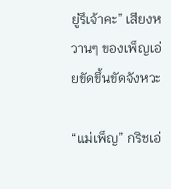ยู่รึเจ้าคะ” เสียงหวานๆ ของเพ็ญเอ่ยขัดขึ้นขัดจังหวะ

“แม่เพ็ญ” กริชเอ่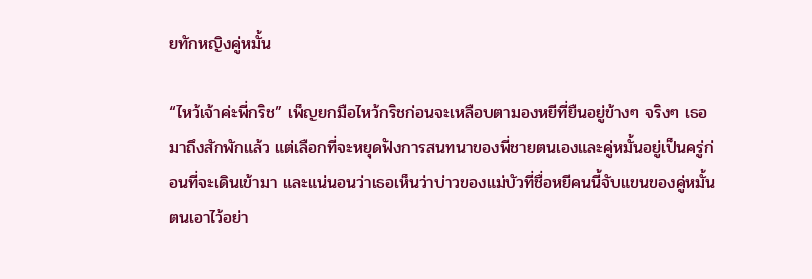ยทักหญิงคู่หมั้น

“ไหว้เจ้าค่ะพี่กริช” เพ็ญยกมือไหว้กริชก่อนจะเหลือบตามองหยีที่ยืนอยู่ข้างๆ จริงๆ เธอมาถึงสักพักแล้ว แต่เลือกที่จะหยุดฟังการสนทนาของพี่ชายตนเองและคู่หมั้นอยู่เป็นครู่ก่อนที่จะเดินเข้ามา และแน่นอนว่าเธอเห็นว่าบ่าวของแม่บัวที่ชื่อหยีคนนี้จับแขนของคู่หมั้นตนเอาไว้อย่า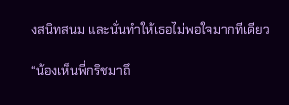งสนิทสนม และนั่นทำให้เธอไม่พอใจมากทีเดียว

“น้องเห็นพี่กริชมาถึ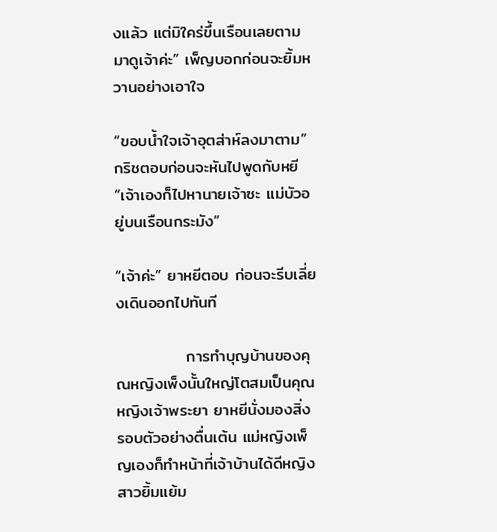งแล้ว แต่มิใคร่ขึ้นเรือนเลยตามมาดูเจ้าค่ะ” เพ็ญบอกก่อนจะยิ้มหวานอย่างเอาใจ

“ขอบน้ำใจเจ้าอุตส่าห์ลงมาตาม” กริชตอบก่อนจะหันไปพูดกับหยี “เจ้าเองก็ไปหานายเจ้าซะ แม่บัวอยู่บนเรือนกระมัง”

“เจ้าค่ะ” ยาหยีตอบ ก่อนจะรีบเลี่ยงเดินออกไปทันที

            การทำบุญบ้านของคุณหญิงเพ็งนั้นใหญ่โตสมเป็นคุณหญิงเจ้าพระยา ยาหยีนั่งมองสิ่งรอบตัวอย่างตื่นเต้น แม่หญิงเพ็ญเองก็ทำหน้าที่เจ้าบ้านได้ดีหญิงสาวยิ้มแย้ม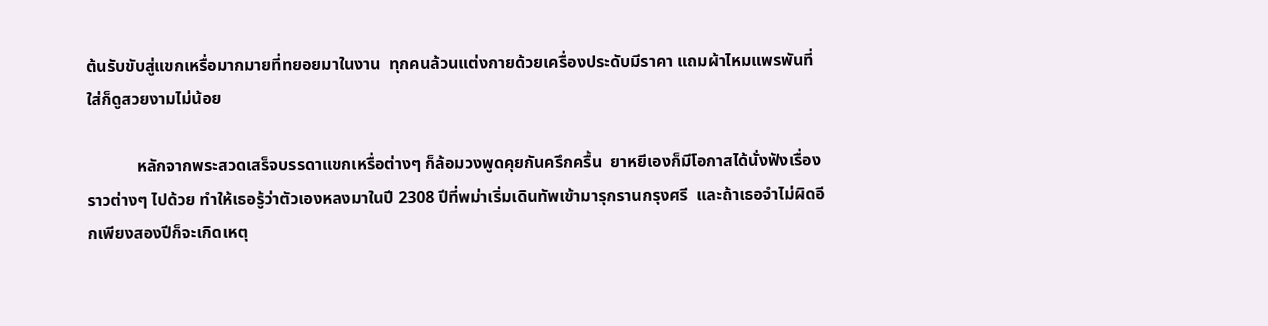ต้นรับขับสู่แขกเหรื่อมากมายที่ทยอยมาในงาน  ทุกคนล้วนแต่งกายด้วยเครื่องประดับมีราคา แถมผ้าไหมแพรพันที่ใส่ก็ดูสวยงามไม่น้อย

            หลักจากพระสวดเสร็จบรรดาแขกเหรื่อต่างๆ ก็ล้อมวงพูดคุยกันครึกครื้น  ยาหยีเองก็มีโอกาสได้นั่งฟังเรื่องราวต่างๆ ไปด้วย ทำให้เธอรู้ว่าตัวเองหลงมาในปี 2308 ปีที่พม่าเริ่มเดินทัพเข้ามารุกรานกรุงศรี  และถ้าเธอจำไม่ผิดอีกเพียงสองปีก็จะเกิดเหตุ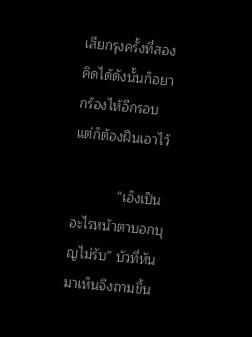เสียกรุงครั้งที่สอง  คิดได้ดังนั้นก็อยากร้องไห้อีกรอบแต่ก็ต้องฝืนเอาไว้

            “เอ็งเป็นอะไรหน้าตาบอกบุญไม่รับ” บัวที่หันมาเห็นจึงถามขึ้น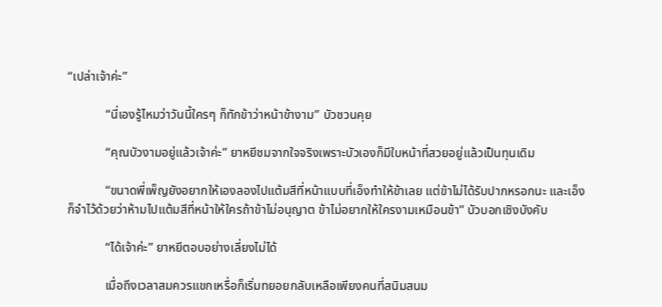“เปล่าเจ้าค่ะ”

            “นี่เองรู้ไหมว่าวันนี้ใครๆ ก็ทักข้าว่าหน้าข้างาม” บัวชวนคุย

            “คุณบัวงามอยู่แล้วเจ้าค่ะ” ยาหยีชมจากใจจริงเพราะบัวเองก็มีใบหน้าที่สวยอยู่แล้วเป็นทุนเดิม

            “ขนาดพี่เพ็ญยังอยากให้เองลองไปแต้มสีที่หน้าแบบที่เอ็งทำให้ข้าเลย แต่ข้าไม่ได้รับปากหรอกนะ และเอ็งก็จำไว้ด้วยว่าห้ามไปแต้มสีที่หน้าให้ใครถ้าข้าไม่อนุญาต ข้าไม่อยากให้ใครงามเหมือนข้า” บัวบอกเชิงบังคับ

            “ได้เจ้าค่ะ” ยาหยีตอบอย่างเลี่ยงไม่ได้

            เมื่อถึงเวลาสมควรแขกเหรื่อก็เริ่มทยอยกลับเหลือเพียงคนที่สนิมสนม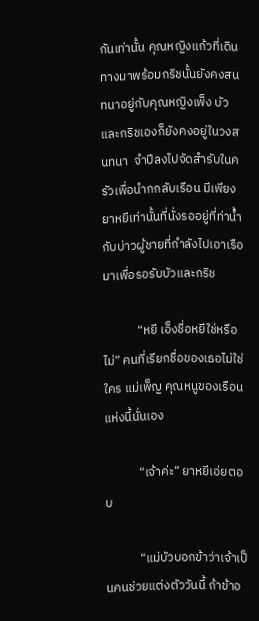กันเท่านั้น คุณหญิงแก้วที่เดินทางมาพร้อมกริชนั้นยังคงสนทนาอยู่กับคุณหญิงเพ็ง บัวและกริชเองก็ยังคงอยู่ในวงสนทนา  จำปีลงไปจัดสำรับในครัวเพื่อนำกกลับเรือน มีเพียงยาหยีเท่านั้นที่นั่งรออยู่ที่ท่าน้ำกับบ่าวผู้ชายที่กำลังไปเอาเรือมาเพื่อรอรับบัวและกริช

            “หยี เอ็งชื่อหยีใช่หรือไม่” คนที่เรียกชื่อของเธอไม่ใช่ใคร แม่เพ็ญ คุณหนูของเรือนแห่งนี้นั่นเอง

            “เจ้าค่ะ” ยาหยีเอ่ยตอบ

            “แม่บัวบอกข้าว่าเจ้าเป็นคนช่วยแต่งตัววันนี้ ถ้าข้าอ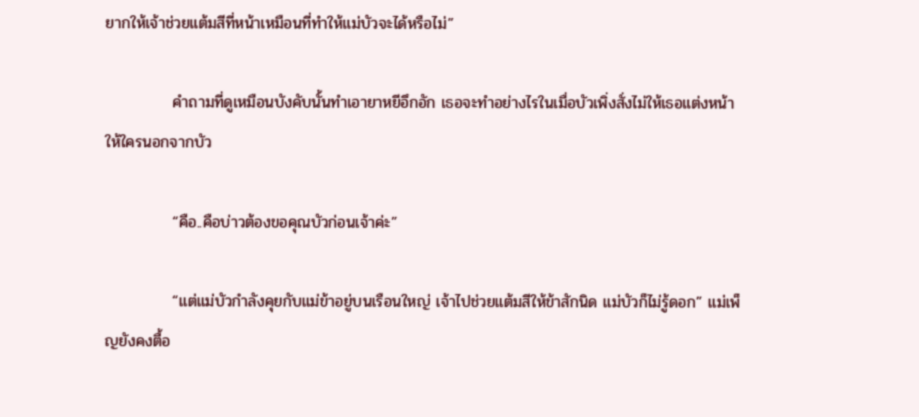ยากให้เจ้าช่วยแต้มสีที่หน้าเหมือนที่ทำให้แม่บัวจะได้หรือไม่”

            คำถามที่ดูเหมือนบังคับนั้นทำเอายาหยีอึกอัก เธอจะทำอย่างไรในเมื่อบัวเพิ่งสั่งไม่ให้เธอแต่งหน้าให้ใครนอกจากบัว

            “คือ..คือบ่าวต้องขอคุณบัวก่อนเจ้าค่ะ”

            “แต่แม่บัวกำลังคุยกับแม่ข้าอยู่บนเรือนใหญ่ เจ้าไปช่วยแต้มสีให้ข้าสักนิด แม่บัวก็ไม่รู้ดอก” แม่เพ็ญยังคงตื้อ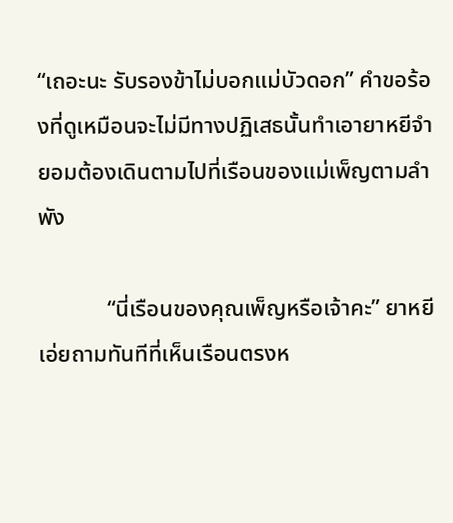“เถอะนะ รับรองข้าไม่บอกแม่บัวดอก” คำขอร้องที่ดูเหมือนจะไม่มีทางปฏิเสธนั้นทำเอายาหยีจำยอมต้องเดินตามไปที่เรือนของแม่เพ็ญตามลำพัง

            “นี่เรือนของคุณเพ็ญหรือเจ้าคะ” ยาหยีเอ่ยถามทันทีที่เห็นเรือนตรงห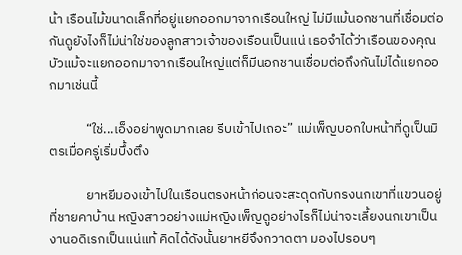น้า เรือนไม้ขนาดเล็กที่อยู่แยกออกมาจากเรือนใหญ่ ไม่มีแม้นอกชานที่เชื่อมต่อกันดูยังไงก็ไม่น่าใช่ของลูกสาวเจ้าของเรือนเป็นแน่ เธอจำได้ว่าเรือนของคุณบัวแม้จะแยกออกมาจากเรือนใหญ่แต่ก็มีนอกชานเชื่อมต่อถึงกันไม่ได้แยกออกมาเช่นนี้

            “ใช่...เอ็งอย่าพูดมากเลย รีบเข้าไปเถอะ” แม่เพ็ญบอกใบหน้าที่ดูเป็นมิตรเมื่อครู่เริ่มบึ้งตึง

            ยาหยีมองเข้าไปในเรือนตรงหน้าก่อนจะสะดุดกับกรงนกเขาที่แขวนอยู่ที่ชายคาบ้าน หญิงสาวอย่างแม่หญิงเพ็ญดูอย่างไรก็ไม่น่าจะเลี้ยงนกเขาเป็นงานอดิเรกเป็นแน่แท้ คิดได้ดังนั้นยาหยีจึงกวาดตา มองไปรอบๆ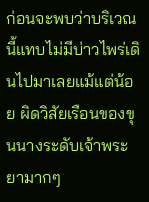ก่อนจะพบว่าบริเวณนี้แทบไม่มีบ่าวไพร่เดินไปมาเลยแม้แต่น้อย ผิดวิสัยเรือนของขุนนางระดับเจ้าพระยามากๆ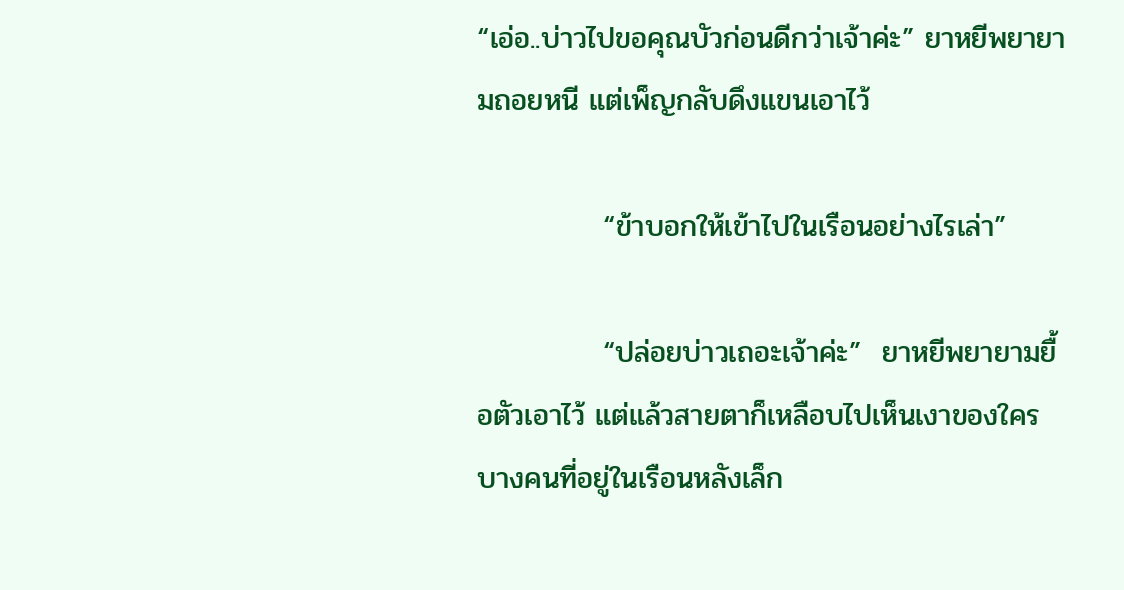“เอ่อ..บ่าวไปขอคุณบัวก่อนดีกว่าเจ้าค่ะ” ยาหยีพยายามถอยหนี แต่เพ็ญกลับดึงแขนเอาไว้

            “ข้าบอกให้เข้าไปในเรือนอย่างไรเล่า”

            “ปล่อยบ่าวเถอะเจ้าค่ะ”  ยาหยีพยายามยื้อตัวเอาไว้ แต่แล้วสายตาก็เหลือบไปเห็นเงาของใครบางคนที่อยู่ในเรือนหลังเล็ก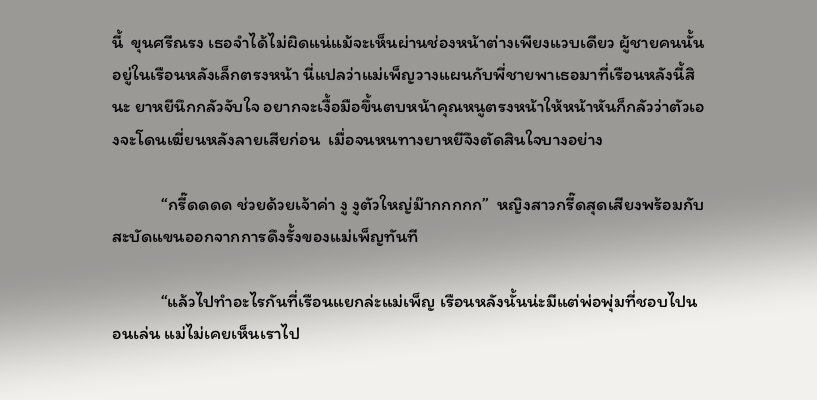นี้  ขุนศรีณรง เธอจำได้ไม่ผิดแน่แม้จะเห็นผ่านช่องหน้าต่างเพียงแวบเดียว ผู้ชายคนนั้นอยู่ในเรือนหลังเล็กตรงหน้า นี่แปลว่าแม่เพ็ญวางแผนกับพี่ชายพาเธอมาที่เรือนหลังนี้สินะ ยาหยีนึกกลัวจับใจ อยากจะเงื้อมือขึ้นตบหน้าคุณหนูตรงหน้าให้หน้าหันก็กลัวว่าตัวเองจะโดนเฆี่ยนหลังลายเสียก่อน  เมื่อจนหนทางยาหยีจึงตัดสินใจบางอย่าง

            “กรี๊ดดดด ช่วยด้วยเจ้าค่า งู งูตัวใหญ่ม๊ากกกกก”  หญิงสาวกรี๊ดสุดเสียงพร้อมกับสะบัดแขนออกจากการดึงรั้งของแม่เพ็ญทันที

            “แล้วไปทำอะไรกันที่เรือนแยกล่ะแม่เพ็ญ เรือนหลังนั้นน่ะมีแต่พ่อพุ่มที่ชอบไปนอนเล่น แม่ไม่เคยเห็นเราไป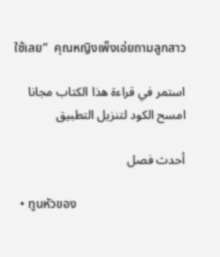ใช้เลย”  คุณหญิงเพ็งเอ่ยถามลูกสาว

استمر في قراءة هذا الكتاب مجانا
امسح الكود لتنزيل التطبيق

أحدث فصل

  • ทูนหัวของ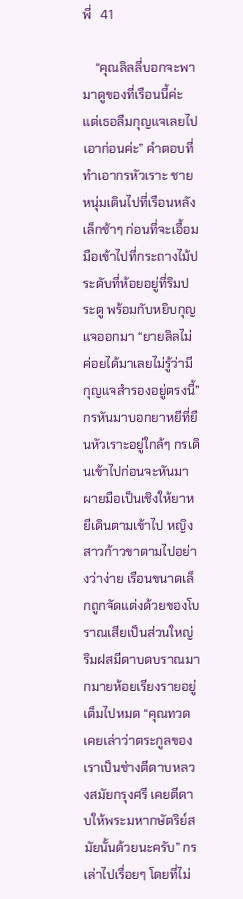พี่   41

    “คุณลิลลี่บอกจะพามาดูของที่เรือนนี้ค่ะ แต่เธอลืมกุญแจเลยไปเอาก่อนค่ะ” คำตอบที่ทำเอากรหัวเราะ ชายหนุ่มเดินไปที่เรือนหลังเล็กช้าๆ ก่อนที่จะเอื้อมมือเข้าไปที่กระถางไม้ประดับที่ห้อยอยู่ที่ริมประตู พร้อมกับหยิบกุญแจออกมา “ยายลิลไม่ค่อยได้มาเลยไม่รู้ว่ามีกุญแจสำรองอยู่ตรงนี้” กรหันมาบอกยาหยีที่ยืนหัวเราะอยู่ใกล้ๆ กรเดินเข้าไปก่อนจะหันมาผายมือเป็นเชิงให้ยาหยีเดินตามเข้าไป หญิงสาวก้าวขาตามไปอย่างว่าง่าย เรือนขนาดเล็กถูกจัดแต่งด้วยของโบราณเสียเป็นส่วนใหญ่ ริมฝสมีดาบดบราณมากมายห้อยเรียงรายอยู่เต็มไปหมด “คุณทวดเคยเล่าว่าตระกูลของเราเป็นช่างตีดาบหลวงสมัยกรุงศรี เคยตีดาบให้พระมหากษัตริย์สมัยนั้นด้วยนะครับ” กรเล่าไปเรื่อยๆ โดยที่ไม่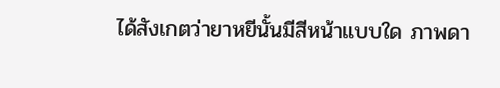ได้สังเกตว่ายาหยีนั้นมีสีหน้าแบบใด ภาพดา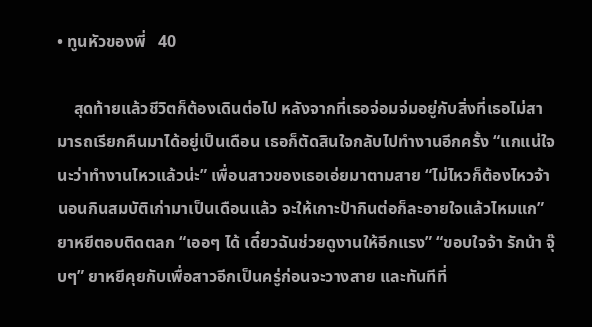• ทูนหัวของพี่   40

    สุดท้ายแล้วชีวิตก็ต้องเดินต่อไป หลังจากที่เธอจ่อมจ่มอยู่กับสิ่งที่เธอไม่สามารถเรียกคืนมาได้อยู่เป็นเดือน เธอก็ตัดสินใจกลับไปทำงานอีกครั้ง “แกแน่ใจนะว่าทำงานไหวแล้วน่ะ” เพื่อนสาวของเธอเอ่ยมาตามสาย “ไม่ไหวก็ต้องไหวจ้า นอนกินสมบัติเก่ามาเป็นเดือนแล้ว จะให้เกาะป้ากินต่อก็ละอายใจแล้วไหมแก” ยาหยีตอบติดตลก “เออๆ ได้ เดี๋ยวฉันช่วยดูงานให้อีกแรง” “ขอบใจจ้า รักน้า จุ๊บๆ” ยาหยีคุยกับเพื่อสาวอีกเป็นครู่ก่อนจะวางสาย และทันทีที่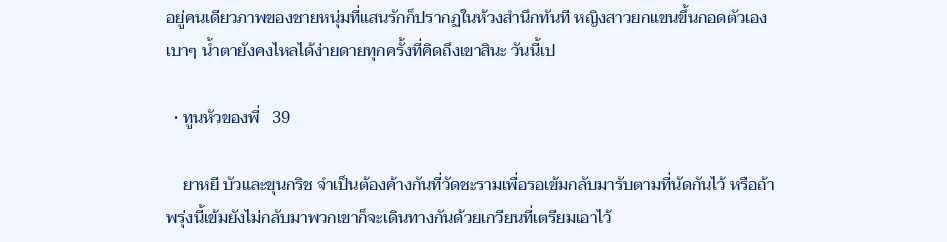อยู่คนเดียวภาพของชายหนุ่มที่แสนรักก็ปรากฏในห้วงสำนึกทันที หญิงสาวยกแขนขึ้นกอดตัวเองเบาๆ น้ำตายังคงไหลได้ง่ายดายทุกครั้งที่คิดถึงเขาสินะ วันนี้เป

  • ทูนหัวของพี่   39

    ยาหยี บัวและขุนกริช จำเป็นต้องค้างกันที่วัดชะรามเพื่อรอเข้มกลับมารับตามที่นัดกันไว้ หรือถ้าพรุ่งนี้เข้มยังไม่กลับมาพวกเขาก็จะเดินทางกันด้วยเกวียนที่เตรียมเอาไว้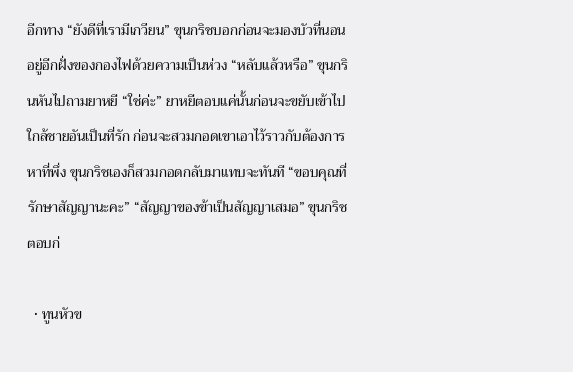อีกทาง “ยังดีที่เรามีเกวียน” ขุนกริชบอกก่อนจะมองบัวที่นอนอยู่อีกฝั่งของกองไฟด้วยความเป็นห่วง “หลับแล้วหรือ” ขุนกรินหันไปถามยาหยี “ใช่ค่ะ” ยาหยีตอบแค่นั้นก่อนจะขยับเข้าไปใกล้ชายอันเป็นที่รัก ก่อนจะสวมกอดเขาเอาไว้ราวกับต้องการหาที่พึ่ง ขุนกริชเองก็สวมกอดกลับมาแทบจะทันที “ขอบคุณที่รักษาสัญญานะคะ” “สัญญาของข้าเป็นสัญญาเสมอ” ขุนกริชตอบก่

  • ทูนหัวข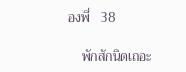องพี่   38

    พักสักนิดเถอะ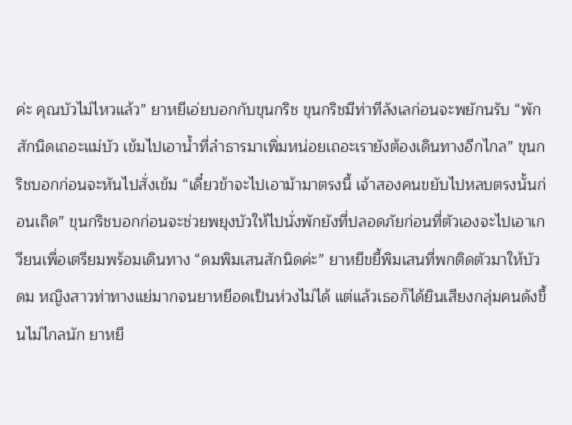ค่ะ คุณบัวไม่ไหวแล้ว” ยาหยีเอ่ยบอกกับขุนกริช ขุนกริชมีท่าทีลังเลก่อนจะพยักนรับ “พักสักนิดเถอะแม่บัว เข้มไปเอาน้ำที่ลำธารมาเพิ่มหน่อยเถอะเรายังต้องเดินทางอีกไกล” ขุนกริชบอกก่อนจะหันไปสั่งเข้ม “เดี๋ยวข้าจะไปเอาม้ามาตรงนี้ เจ้าสองคนขยับไปหลบตรงนั้นก่อนเถิด” ขุนกริชบอกก่อนจะช่วยพยุงบัวให้ไปนั่งพักยังที่ปลอดภัยก่อนที่ตัวเองจะไปเอาเกวียนเพื่อเตรียมพร้อมเดินทาง “ดมพิมเสนสักนิดค่ะ” ยาหยีขยี้พิมเสนที่พกติดตัวมาให้บัวดม หญิงสาวท่าทางแย่มากจนยาหยีอดเป็นห่วงไม่ได้ แต่แล้วเธอก็ได้ยินเสียงกลุ่มคนดังขึ้นไม่ไกลนัก ยาหยี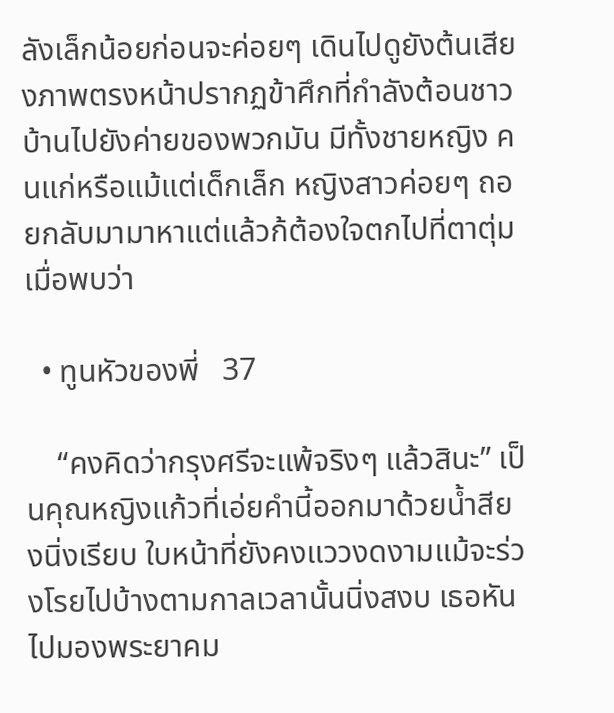ลังเล็กน้อยก่อนจะค่อยๆ เดินไปดูยังต้นเสียงภาพตรงหน้าปรากฏข้าศึกที่กำลังต้อนชาวบ้านไปยังค่ายของพวกมัน มีทั้งชายหญิง คนแก่หรือแม้แต่เด็กเล็ก หญิงสาวค่อยๆ ถอยกลับมามาหาแต่แล้วก้ต้องใจตกไปที่ตาตุ่มเมื่อพบว่า

  • ทูนหัวของพี่   37

    “คงคิดว่ากรุงศรีจะแพ้จริงๆ แล้วสินะ” เป็นคุณหญิงแก้วที่เอ่ยคำนี้ออกมาด้วยน้ำสียงนิ่งเรียบ ใบหน้าที่ยังคงแววงดงามแม้จะร่วงโรยไปบ้างตามกาลเวลานั้นนิ่งสงบ เธอหันไปมองพระยาคม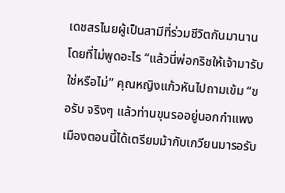เดชสรไนยผู้เป็นสามีที่ร่วมชีวิตกันมานานโดยที่ไม่พูดอะไร “แล้วนี่พ่อกริชให้เจ้ามารับใช่หรือไม่” คุณหญิงแก้วหันไปถามเข้ม “ขอรับ จริงๆ แล้วท่านขุนรออยู่นอกกำแพงเมืองตอนนี้ได้เตรียมม้ากับเกวียนมารอรับ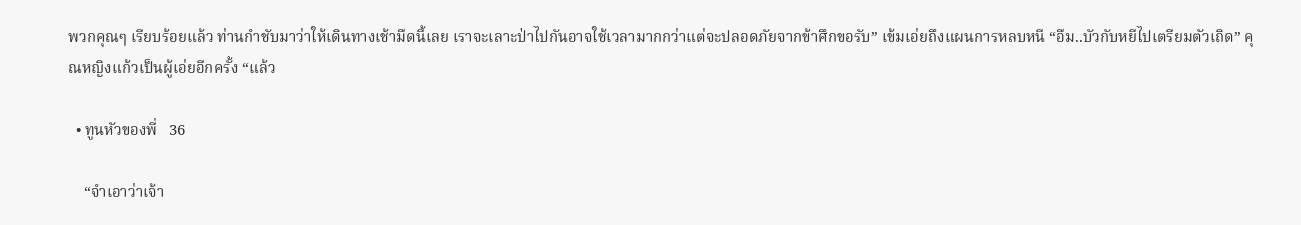พวกคุณๆ เรียบร้อยแล้ว ท่านกำชับมาว่าให้เดินทางเช้ามืดนี้เลย เราจะเลาะป่าไปกันอาจใช้เวลามากกว่าแต่จะปลอดภัยจากข้าศึกขอรับ” เข้มเอ่ยถึงแผนการหลบหนี “อืม..บัวกับหยีไปเตรียมตัวเถิด” คุณหญิงแก้วเป็นผู้เอ่ยอีกครั้ง “แล้ว

  • ทูนหัวของพี่   36

    “จำเอาว่าเจ้า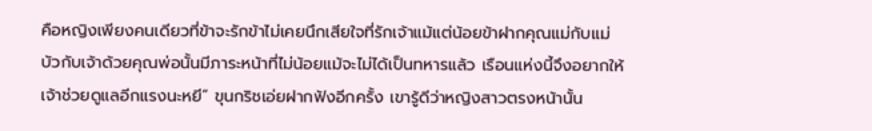คือหญิงเพียงคนเดียวที่ข้าจะรักข้าไม่เคยนึกเสียใจที่รักเจ้าแม้แต่น้อยข้าฝากคุณแม่กับแม่บัวกับเจ้าด้วยคุณพ่อนั้นมีภาระหน้าที่ไม่น้อยแม้จะไม่ได้เป็นทหารแล้ว เรือนแห่งนี้จึงอยากให้เจ้าช่วยดูแลอีกแรงนะหยี” ขุนกริชเอ่ยฝากฟังอีกครั้ง เขารู้ดีว่าหญิงสาวตรงหน้านั้น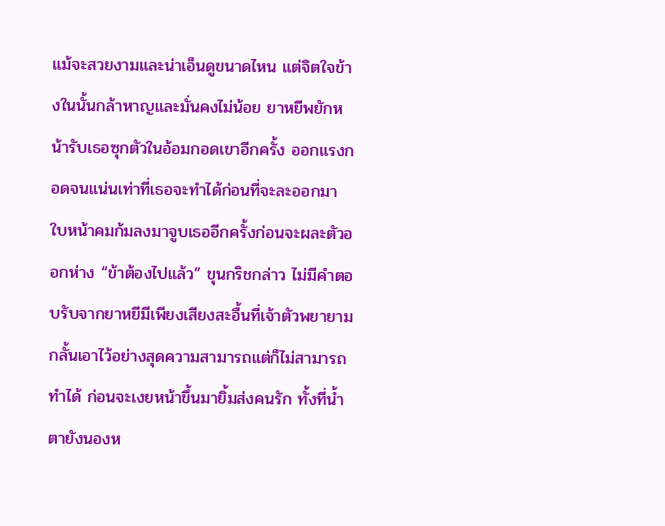แม้จะสวยงามและน่าเอ็นดูขนาดไหน แต่จิตใจข้างในนั้นกล้าหาญและมั่นคงไม่น้อย ยาหยีพยักหน้ารับเธอซุกตัวในอ้อมกอดเขาอีกครั้ง ออกแรงกอดจนแน่นเท่าที่เธอจะทำได้ก่อนที่จะละออกมา ใบหน้าคมก้มลงมาจูบเธออีกครั้งก่อนจะผละตัวออกห่าง “ข้าต้องไปแล้ว” ขุนกริชกล่าว ไม่มีคำตอบรับจากยาหยีมีเพียงเสียงสะอื้นที่เจ้าตัวพยายามกลั้นเอาไว้อย่างสุดความสามารถแต่ก็ไม่สามารถทำได้ ก่อนจะเงยหน้าขึ้นมายิ้มส่งคนรัก ทั้งที่น้ำตายังนองห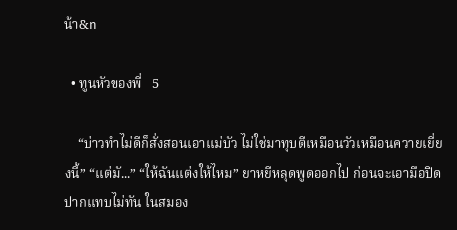น้า&n

  • ทูนหัวของพี่   5

    “บ่าวทำไม่ดีก็สั่งสอนเอาแม่บัว ไม่ใช่มาทุบตีเหมือนวัวเหมือนควายเยี่ยงนี้” “แต่มั...” “ให้ฉันแต่งให้ไหม” ยาหยีหลุดพูดออกไป ก่อนจะเอามือปิดปากแทบไม่ทัน ในสมอง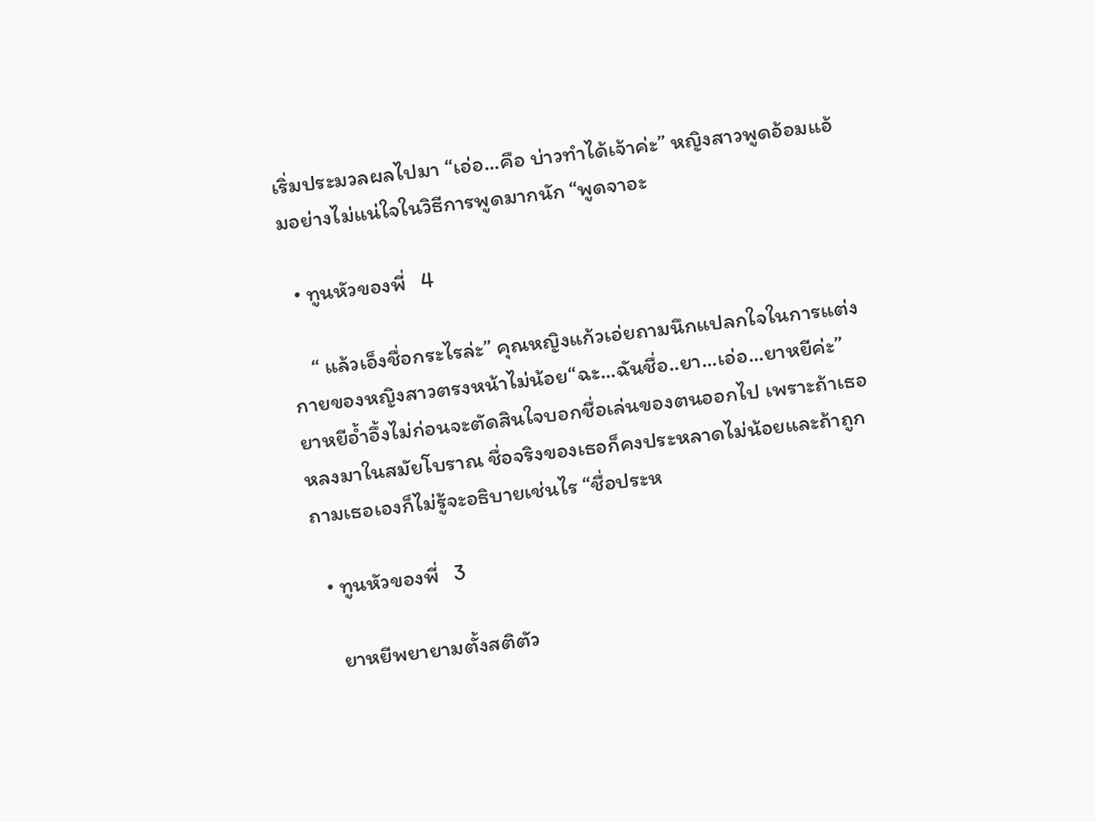เริ่มประมวลผลไปมา “เอ่อ...คือ บ่าวทำได้เจ้าค่ะ” หญิงสาวพูดอ้อมแอ้มอย่างไม่แน่ใจในวิธีการพูดมากนัก “พูดจาอะ

  • ทูนหัวของพี่   4

    “ แล้วเอ็งชื่อกระไรล่ะ” คุณหญิงแก้วเอ่ยถามนึกแปลกใจในการแต่งกายของหญิงสาวตรงหน้าไม่น้อย“ฉะ...ฉันชื่อ..ยา...เอ่อ...ยาหยีค่ะ” ยาหยีอ้ำอึ้งไม่ก่อนจะตัดสินใจบอกชื่อเล่นของตนออกไป เพราะถ้าเธอหลงมาในสมัยโบราณ ชื่อจริงของเธอก็คงประหลาดไม่น้อยและถ้าถูกถามเธอเองก็ไม่รู้จะอธิบายเช่นไร “ชื่อประห

  • ทูนหัวของพี่   3

    ยาหยีพยายามตั้งสติตัว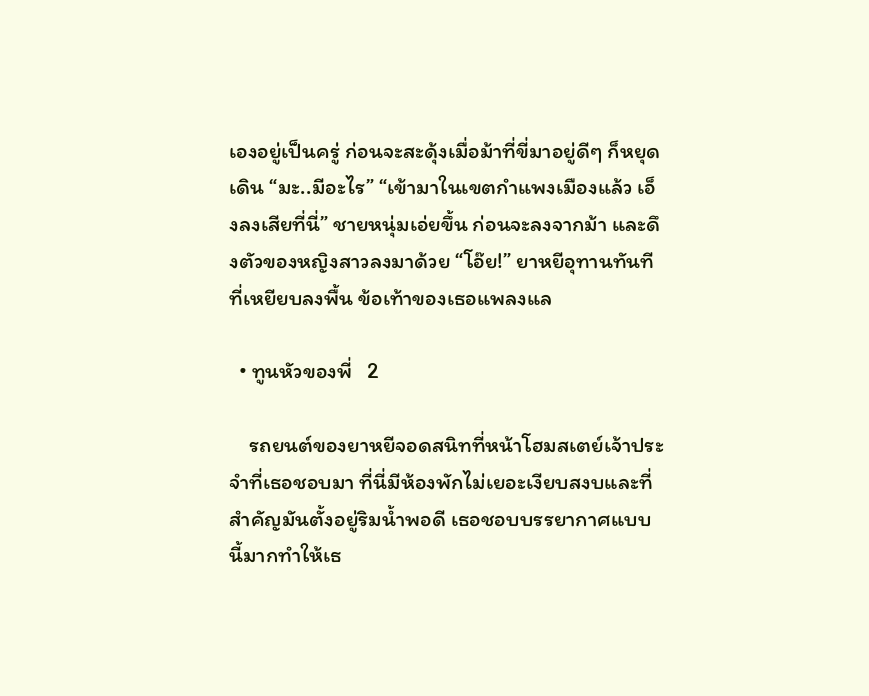เองอยู่เป็นครู่ ก่อนจะสะดุ้งเมื่อม้าที่ขี่มาอยู่ดีๆ ก็หยุดเดิน “มะ..มีอะไร” “เข้ามาในเขตกำแพงเมืองแล้ว เอ็งลงเสียที่นี่” ชายหนุ่มเอ่ยขึ้น ก่อนจะลงจากม้า และดึงตัวของหญิงสาวลงมาด้วย “โอ๊ย!” ยาหยีอุทานทันทีที่เหยียบลงพื้น ข้อเท้าของเธอแพลงแล

  • ทูนหัวของพี่   2

    รถยนต์ของยาหยีจอดสนิทที่หน้าโฮมสเตย์เจ้าประจำที่เธอชอบมา ที่นี่มีห้องพักไม่เยอะเงียบสงบและที่สำคัญมันตั้งอยู่ริมน้ำพอดี เธอชอบบรรยากาศแบบนี้มากทำให้เธ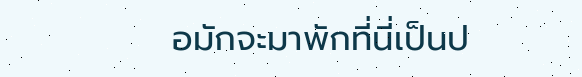อมักจะมาพักที่นี่เป็นป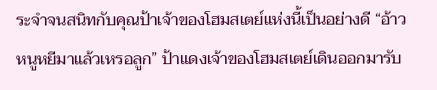ระจำจนสนิทกับคุณป้าเจ้าของโฮมสเตย์แห่งนี้เป็นอย่างดี “อ้าว หนูหยีมาแล้วเหรอลูก” ป้าแดงเจ้าของโฮมสเตย์เดินออกมารับ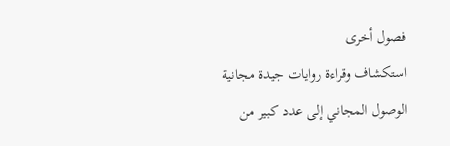فصول أخرى
استكشاف وقراءة روايات جيدة مجانية
الوصول المجاني إلى عدد كبير من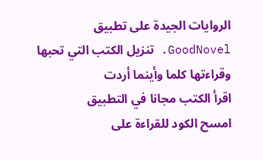الروايات الجيدة على تطبيق GoodNovel. تنزيل الكتب التي تحبها وقراءتها كلما وأينما أردت
اقرأ الكتب مجانا في التطبيق
امسح الكود للقراءة على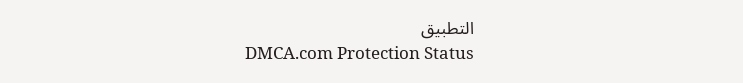التطبيق
DMCA.com Protection Status